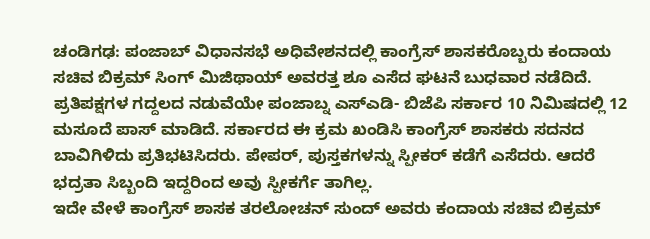ಚಂಡಿಗಢ: ಪಂಜಾಬ್ ವಿಧಾನಸಭೆ ಅಧಿವೇಶನದಲ್ಲಿ ಕಾಂಗ್ರೆಸ್ ಶಾಸಕರೊಬ್ಬರು ಕಂದಾಯ ಸಚಿವ ಬಿಕ್ರಮ್ ಸಿಂಗ್ ಮಿಜಿಥಾಯ್ ಅವರತ್ತ ಶೂ ಎಸೆದ ಘಟನೆ ಬುಧವಾರ ನಡೆದಿದೆ.
ಪ್ರತಿಪಕ್ಷಗಳ ಗದ್ದಲದ ನಡುವೆಯೇ ಪಂಜಾಬ್ನ ಎಸ್ಎಡಿ- ಬಿಜೆಪಿ ಸರ್ಕಾರ 10 ನಿಮಿಷದಲ್ಲಿ 12 ಮಸೂದೆ ಪಾಸ್ ಮಾಡಿದೆ. ಸರ್ಕಾರದ ಈ ಕ್ರಮ ಖಂಡಿಸಿ ಕಾಂಗ್ರೆಸ್ ಶಾಸಕರು ಸದನದ ಬಾವಿಗಿಳಿದು ಪ್ರತಿಭಟಿಸಿದರು. ಪೇಪರ್, ಪುಸ್ತಕಗಳನ್ನು ಸ್ಪೀಕರ್ ಕಡೆಗೆ ಎಸೆದರು. ಆದರೆ ಭದ್ರತಾ ಸಿಬ್ಬಂದಿ ಇದ್ದರಿಂದ ಅವು ಸ್ಪೀಕರ್ಗೆ ತಾಗಿಲ್ಲ.
ಇದೇ ವೇಳೆ ಕಾಂಗ್ರೆಸ್ ಶಾಸಕ ತರಲೋಚನ್ ಸುಂದ್ ಅವರು ಕಂದಾಯ ಸಚಿವ ಬಿಕ್ರಮ್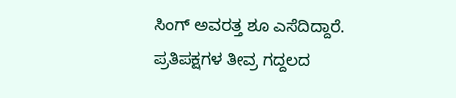ಸಿಂಗ್ ಅವರತ್ತ ಶೂ ಎಸೆದಿದ್ದಾರೆ.
ಪ್ರತಿಪಕ್ಷಗಳ ತೀವ್ರ ಗದ್ದಲದ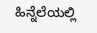ಹಿನ್ನೆಲೆಯಲ್ಲಿ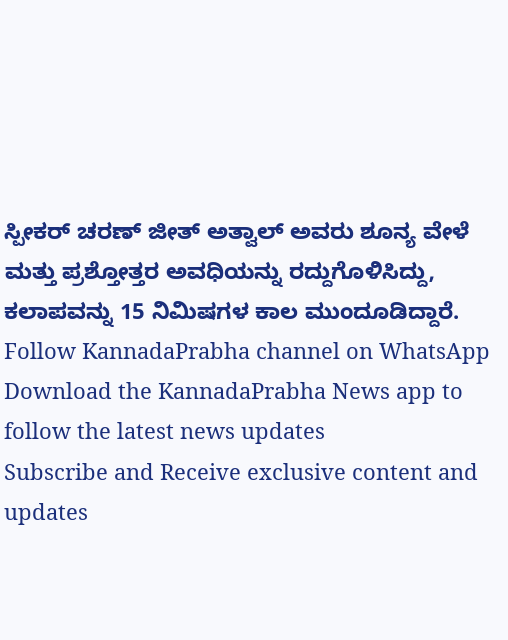ಸ್ಪೀಕರ್ ಚರಣ್ ಜೀತ್ ಅತ್ವಾಲ್ ಅವರು ಶೂನ್ಯ ವೇಳೆ ಮತ್ತು ಪ್ರಶ್ತೋತ್ತರ ಅವಧಿಯನ್ನು ರದ್ದುಗೊಳಿಸಿದ್ದು, ಕಲಾಪವನ್ನು 15 ನಿಮಿಷಗಳ ಕಾಲ ಮುಂದೂಡಿದ್ದಾರೆ.
Follow KannadaPrabha channel on WhatsApp
Download the KannadaPrabha News app to follow the latest news updates
Subscribe and Receive exclusive content and updates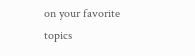on your favorite topics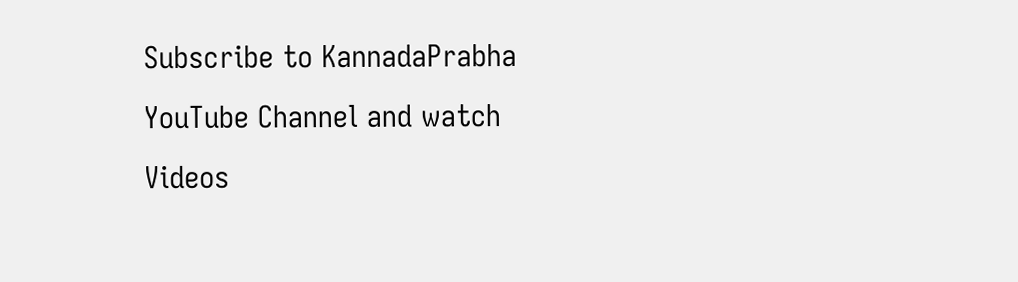Subscribe to KannadaPrabha YouTube Channel and watch Videos